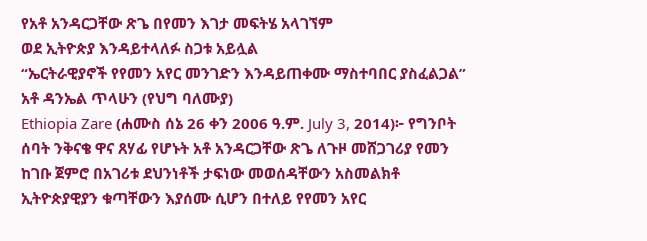የአቶ አንዳርጋቸው ጽጌ በየመን እገታ መፍትሄ አላገኘም
ወደ ኢትዮጵያ እንዳይተላለፉ ስጋቱ አይሏል
“ኤርትራዊያኖች የየመን አየር መንገድን እንዳይጠቀሙ ማስተባበር ያስፈልጋል” አቶ ዳንኤል ጥላሁን (የህግ ባለሙያ)
Ethiopia Zare (ሐሙስ ሰኔ 26 ቀን 2006 ዓ.ም. July 3, 2014)፦ የግንቦት ሰባት ንቅናቄ ዋና ጸሃፊ የሆኑት አቶ አንዳርጋቸው ጽጌ ለጉዞ መሸጋገሪያ የመን ከገቡ ጀምሮ በአገሪቱ ደህንነቶች ታፍነው መወሰዳቸውን አስመልክቶ ኢትዮጵያዊያን ቁጣቸውን እያሰሙ ሲሆን በተለይ የየመን አየር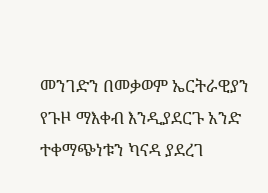መንገድን በመቃወም ኤርትራዊያን የጉዞ ማእቀብ እንዲያደርጉ አንድ ተቀማጭነቱን ካናዳ ያደረገ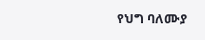የህግ ባለሙያ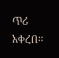ጥሪ አቀረበ።